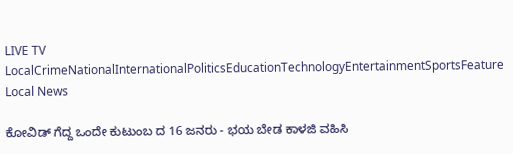LIVE TV LocalCrimeNationalInternationalPoliticsEducationTechnologyEntertainmentSportsFeature
Local News

ಕೋವಿಡ್ ಗೆದ್ದ ಒಂದೇ ಕುಟುಂಬ ದ 16 ಜನರು - ಭಯ ಬೇಡ ಕಾಳಜಿ ವಹಿಸಿ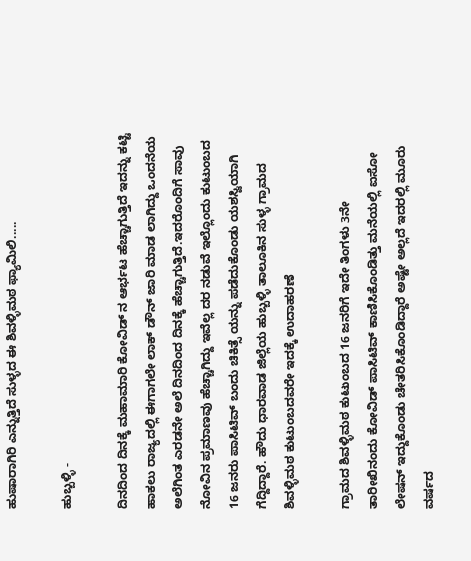ಹುಷಾರಾಗಿರಿ ಎನ್ನುತ್ತಿದೆ ಸುಳ್ಳದ ಈ ಶಿವಳ್ಳಿಮಠ ಫ್ಯಾಮಿಲಿ.....

ಹುಬ್ಬಳ್ಳಿ -

ದಿನದಿಂದ ದಿನಕ್ಕೆ ಮಹಾಮಾರಿ ಕೋವಿಡ್ ನ ಆರ್ಭಟ ಹೆಚ್ಚಾಗುತ್ತಿದೆ ಇದನ್ನು ಕಟ್ಟಿ ಹಾಕಲು ರಾಜ್ಯದಲ್ಲಿ ಈಗಾಗಲೇ ಲಾಕ್ ಡೌನ್ ಜಾರಿ ಮಾಡ ಲಾಗಿದ್ದು ಒಂದನೆಯ ಅಲೆಗಿಂತ ಎರಡನೇ ಅಲೆ ದಿನದಿಂದ ದಿನಕ್ಕೆ ಹೆಚ್ಚಾಗುತ್ತಿದೆ.ಇದರೊಂದಿಗೆ ಸಾವು ನೋವಿನ ಪ್ರಮಾಣವು ಹೆಚ್ಚಾಗಿದ್ದು ಇವೆಲ್ಲ ದರ ನಡುವೆ ಇಲ್ಲೊಂದು ಕುಟುಂಬದ 16 ಜನರು ಪಾಸಿಟಿವ್ ಬಂದು ಚಿಕಿತ್ಸೆ ಯನ್ನು ಪಡೆದುಕೊಂಡು ಯಶಸ್ವಿಯಾಗಿ ಗೆದ್ದಿದ್ದಾರೆ. ಹೌದು ಧಾರವಾಡ ಜಿಲ್ಲೆಯ ಹುಬ್ಬಳ್ಳಿ ತಾಲೂಕಿನ ಸುಳ್ಳ ಗ್ರಾಮದ ಶಿವಳ್ಳಿಮಠ ಕುಟುಂಬದವರೇ ಇದಕ್ಕೆ ಉದಾಹರಣೆ

ಗ್ರಾಮದ ಶಿವಳ್ಳಿಮಠ ಕುಟುಂಬದ 16 ಜನರಿಗೆ ಇದೇ ತಿಂಗಳು 3ನೇ ತಾರೀಖಿನಂದು ಕೋವಿಡ್ ಪಾಸಿಟಿವ್ ಕಾಣಿಸಿಕೊಂಡಿತ್ತು ಮನೆಯಲ್ಲಿ ಐಸೋ ಲೇಷನ್ ಇದ್ದುಕೊಂಡು ಚೇತರಿಸಿಕೊಂಡಿದ್ದಾರೆ ಅಷ್ಟೇ ಅಲ್ಲದೆ ಇದರಲ್ಲಿ ಮೂರು ವರ್ಷದ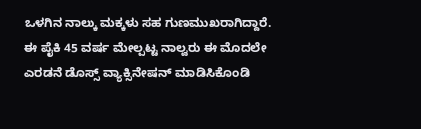ಒಳಗಿನ ನಾಲ್ಕು ಮಕ್ಕಳು ಸಹ ಗುಣಮುಖರಾಗಿದ್ದಾರೆ. ಈ ಪೈಕಿ 45 ವರ್ಷ ಮೇಲ್ಪಟ್ಟ ನಾಲ್ವರು ಈ ಮೊದಲೇ ಎರಡನೆ ಡೊಸ್ಸ್ ವ್ಯಾಕ್ಸಿನೇಷನ್ ಮಾಡಿಸಿಕೊಂಡಿ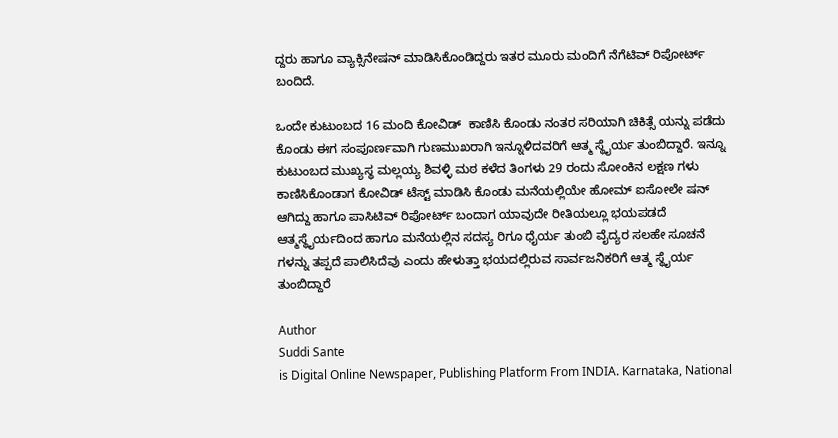ದ್ದರು ಹಾಗೂ ವ್ಯಾಕ್ಸಿನೇಷನ್ ಮಾಡಿಸಿಕೊಂಡಿದ್ದರು ಇತರ ಮೂರು ಮಂದಿಗೆ ನೆಗೆಟಿವ್ ರಿಪೋರ್ಟ್ ಬಂದಿದೆ.

ಒಂದೇ ಕುಟುಂಬದ 16 ಮಂದಿ ಕೋವಿಡ್  ಕಾಣಿಸಿ ಕೊಂಡು ನಂತರ ಸರಿಯಾಗಿ ಚಿಕಿತ್ಸೆ ಯನ್ನು ಪಡೆದು ಕೊಂಡು ಈಗ ಸಂಪೂರ್ಣವಾಗಿ ಗುಣಮುಖರಾಗಿ ಇನ್ನೂಳಿದವರಿಗೆ ಆತ್ಮ ಸ್ಥೈರ್ಯ ತುಂಬಿದ್ದಾರೆ. ಇನ್ನೂ ಕುಟುಂಬದ ಮುಖ್ಯಸ್ಥ ಮಲ್ಲಯ್ಯ ಶಿವಳ್ಳಿ ಮಠ ಕಳೆದ ತಿಂಗಳು 29 ರಂದು ಸೋಂಕಿನ ಲಕ್ಷಣ ಗಳು ಕಾಣಿಸಿಕೊಂಡಾಗ ಕೋವಿಡ್ ಟೆಸ್ಟ್ ಮಾಡಿಸಿ ಕೊಂಡು ಮನೆಯಲ್ಲಿಯೇ ಹೋಮ್ ಐಸೋಲೇ ಷನ್ ಆಗಿದ್ದು ಹಾಗೂ ಪಾಸಿಟಿವ್ ರಿಪೋರ್ಟ್ ಬಂದಾಗ ಯಾವುದೇ ರೀತಿಯಲ್ಲೂ ಭಯಪಡದೆ ಆತ್ಮಸ್ಥೈರ್ಯದಿಂದ ಹಾಗೂ ಮನೆಯಲ್ಲಿನ ಸದಸ್ಯ ರಿಗೂ ಧೈರ್ಯ ತುಂಬಿ ವೈದ್ಯರ ಸಲಹೇ ಸೂಚನೆ ಗಳನ್ನು ತಪ್ಪದೆ ಪಾಲಿಸಿದೆವು ಎಂದು ಹೇಳುತ್ತಾ ಭಯದಲ್ಲಿರುವ ಸಾರ್ವಜನಿಕರಿಗೆ ಆತ್ಮ ಸ್ಥೈರ್ಯ ತುಂಬಿದ್ದಾರೆ

Author
Suddi Sante
is Digital Online Newspaper, Publishing Platform From INDIA. Karnataka, National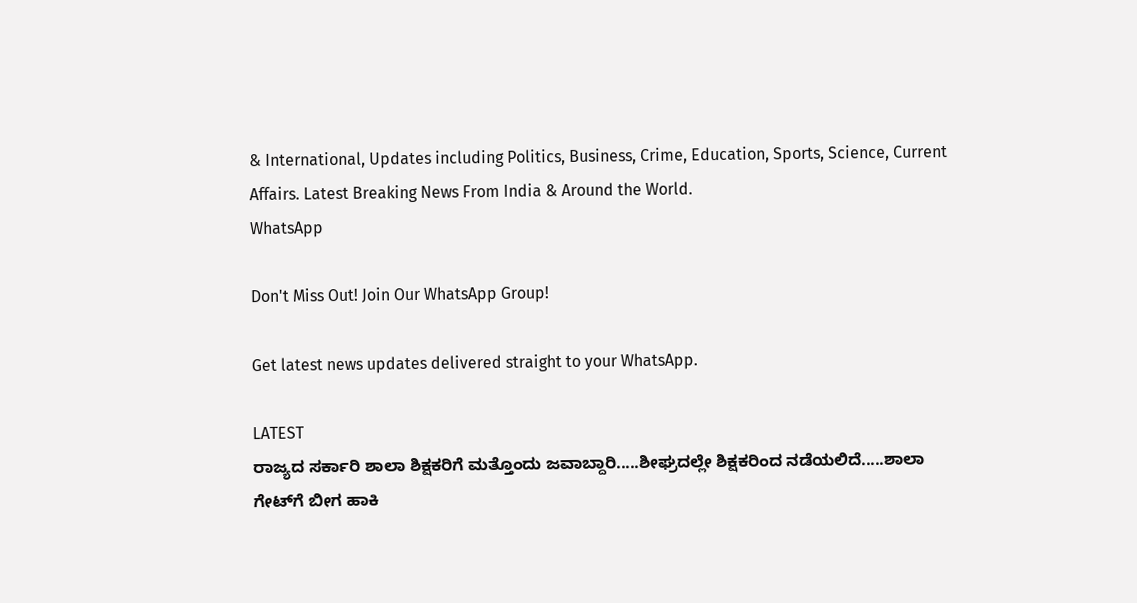& International, Updates including Politics, Business, Crime, Education, Sports, Science, Current Affairs. Latest Breaking News From India & Around the World.
WhatsApp

Don't Miss Out! Join Our WhatsApp Group!

Get latest news updates delivered straight to your WhatsApp.

LATEST
ರಾಜ್ಯದ ಸರ್ಕಾರಿ ಶಾಲಾ ಶಿಕ್ಷಕರಿಗೆ ಮತ್ತೊಂದು ಜವಾಬ್ದಾರಿ.....ಶೀಘ್ರದಲ್ಲೇ ಶಿಕ್ಷಕರಿಂದ ನಡೆಯಲಿದೆ.....ಶಾಲಾ ಗೇಟ್‌ಗೆ ಬೀಗ ಹಾಕಿ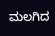ಮಲಗಿದ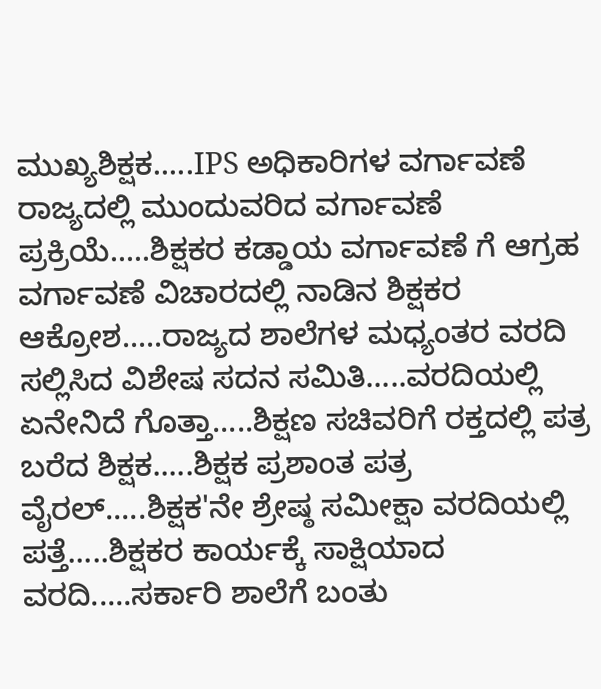ಮುಖ್ಯಶಿಕ್ಷಕ.....IPS ಅಧಿಕಾರಿಗಳ ವರ್ಗಾವಣೆ ರಾಜ್ಯದಲ್ಲಿ ಮುಂದುವರಿದ ವರ್ಗಾವಣೆ ಪ್ರಕ್ರಿಯೆ.....ಶಿಕ್ಷಕರ ಕಡ್ಡಾಯ ವರ್ಗಾವಣೆ ಗೆ ಆಗ್ರಹ ವರ್ಗಾವಣೆ ವಿಚಾರದಲ್ಲಿ ನಾಡಿನ ಶಿಕ್ಷಕರ ಆಕ್ರೋಶ.....ರಾಜ್ಯದ ಶಾಲೆಗಳ ಮಧ್ಯಂತರ ವರದಿ ಸಲ್ಲಿಸಿದ ವಿಶೇಷ ಸದನ ಸಮಿತಿ.....ವರದಿಯಲ್ಲಿ ಏನೇನಿದೆ ಗೊತ್ತಾ.....ಶಿಕ್ಷಣ ಸಚಿವರಿಗೆ ರಕ್ತದಲ್ಲಿ ಪತ್ರ ಬರೆದ ಶಿಕ್ಷಕ.....ಶಿಕ್ಷಕ ಪ್ರಶಾಂತ ಪತ್ರ ವೈರಲ್.....ಶಿಕ್ಷಕ'ನೇ ಶ್ರೇಷ್ಠ ಸಮೀಕ್ಷಾ ವರದಿಯಲ್ಲಿ ಪತ್ತೆ.....ಶಿಕ್ಷಕರ ಕಾರ್ಯಕ್ಕೆ ಸಾಕ್ಷಿಯಾದ ವರದಿ.....ಸರ್ಕಾರಿ ಶಾಲೆಗೆ ಬಂತು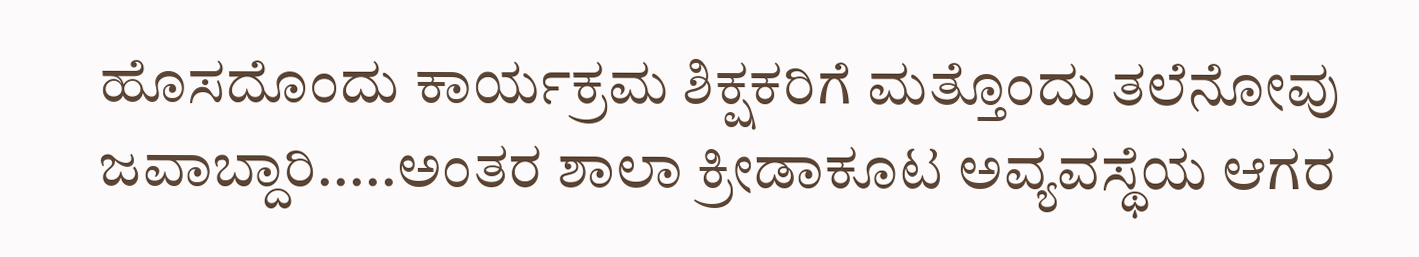ಹೊಸದೊಂದು ಕಾರ್ಯಕ್ರಮ ಶಿಕ್ಷಕರಿಗೆ ಮತ್ತೊಂದು ತಲೆನೋವು ಜವಾಬ್ದಾರಿ.....ಅಂತರ ಶಾಲಾ ಕ್ರೀಡಾಕೂಟ ಅವ್ಯವಸ್ಥೆಯ ಆಗರ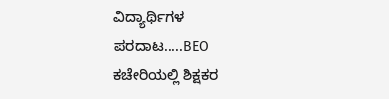ವಿದ್ಯಾರ್ಥಿಗಳ ಪರದಾಟ.....BEO ಕಚೇರಿಯಲ್ಲಿ ಶಿಕ್ಷಕರ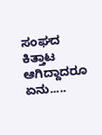ಸಂಘದ ಕಿತ್ತಾಟ ಆಗಿದ್ದಾದರೂ ಏನು.....